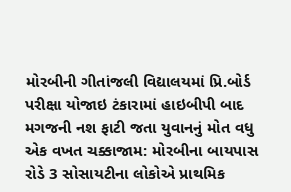મોરબીની ગીતાંજલી વિદ્યાલયમાં પ્રિ.બોર્ડ પરીક્ષા યોજાઇ ટંકારામાં હાઇબીપી બાદ મગજની નશ ફાટી જતા યુવાનનું મોત વધુ એક વખત ચક્કાજામ: મોરબીના બાયપાસ રોડે 3 સોસાયટીના લોકોએ પ્રાથમિક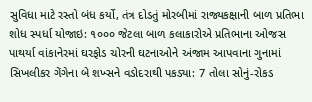સુવિધા માટે રસ્તો બંધ કર્યો, તંત્ર દોડતું મોરબીમાં રાજ્યકક્ષાની બાળ પ્રતિભા શોધ સ્પર્ધા યોજાઇ: ૧૦૦૦ જેટલા બાળ કલાકારોએ પ્રતિભાના ઓજસ પાથર્યા વાંકાનેરમાં ઘરફોડ ચોરની ઘટનાઓને અંજામ આપવાના ગુનામાં સિખલીકર ગેંગેના બે શખ્સને વડોદરાથી પકડ્યા: 7 તોલા સોનું-રોકડ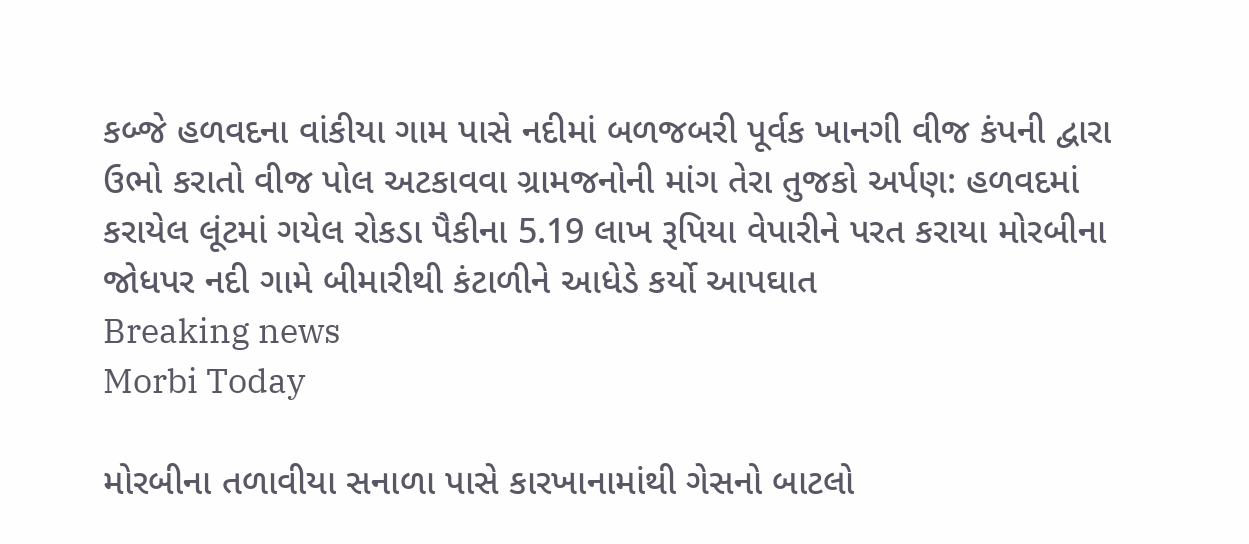કબ્જે હળવદના વાંકીયા ગામ પાસે નદીમાં બળજબરી પૂર્વક ખાનગી વીજ કંપની દ્વારા ઉભો કરાતો વીજ પોલ અટકાવવા ગ્રામજનોની માંગ તેરા તુજકો અર્પણ: હળવદમાં કરાયેલ લૂંટમાં ગયેલ રોકડા પૈકીના 5.19 લાખ રૂપિયા વેપારીને પરત કરાયા મોરબીના જોધપર નદી ગામે બીમારીથી કંટાળીને આધેડે કર્યો આપઘાત
Breaking news
Morbi Today

મોરબીના તળાવીયા સનાળા પાસે કારખાનામાંથી ગેસનો બાટલો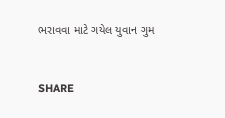ભરાવવા માટે ગયેલ યુવાન ગુમ


SHARE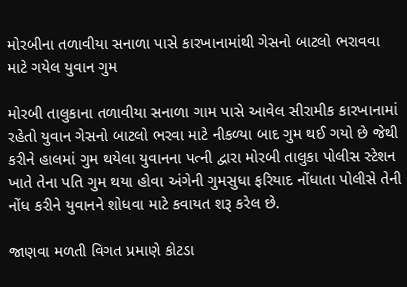મોરબીના તળાવીયા સનાળા પાસે કારખાનામાંથી ગેસનો બાટલો ભરાવવા માટે ગયેલ યુવાન ગુમ

મોરબી તાલુકાના તળાવીયા સનાળા ગામ પાસે આવેલ સીરામીક કારખાનામાં રહેતો યુવાન ગેસનો બાટલો ભરવા માટે નીકળ્યા બાદ ગુમ થઈ ગયો છે જેથી કરીને હાલમાં ગુમ થયેલા યુવાનના પત્ની દ્વારા મોરબી તાલુકા પોલીસ સ્ટેશન ખાતે તેના પતિ ગુમ થયા હોવા અંગેની ગુમસુધા ફરિયાદ નોંધાતા પોલીસે તેની નોંધ કરીને યુવાનને શોધવા માટે કવાયત શરૂ કરેલ છે.

જાણવા મળતી વિગત પ્રમાણે કોટડા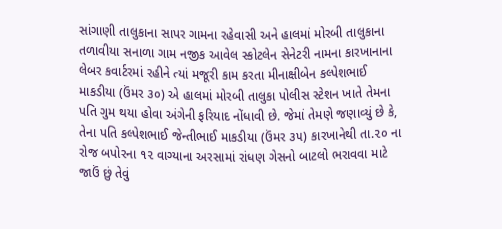સાંગાણી તાલુકાના સાપર ગામના રહેવાસી અને હાલમાં મોરબી તાલુકાના તળાવીયા સનાળા ગામ નજીક આવેલ સ્કોટલેન સેનેટરી નામના કારખાનાના લેબર કવાર્ટરમાં રહીને ત્યાં મજૂરી કામ કરતા મીનાક્ષીબેન કલ્પેશભાઈ માકડીયા (ઉંમર ૩૦) એ હાલમાં મોરબી તાલુકા પોલીસ સ્ટેશન ખાતે તેમના પતિ ગુમ થયા હોવા અંગેની ફરિયાદ નોંધાવી છે. જેમાં તેમણે જણાવ્યું છે કે, તેના પતિ કલ્પેશભાઈ જેન્તીભાઈ માકડીયા (ઉંમર ૩૫) કારખાનેથી તા.૨૦ ના રોજ બપોરના ૧૨ વાગ્યાના અરસામાં રાંધણ ગેસનો બાટલો ભરાવવા માટે જાઉં છું તેવું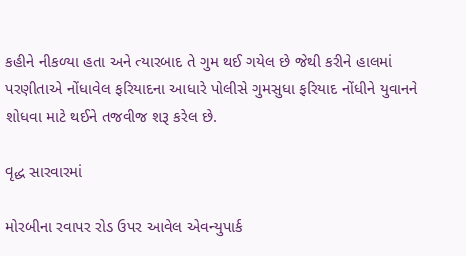કહીને નીકળ્યા હતા અને ત્યારબાદ તે ગુમ થઈ ગયેલ છે જેથી કરીને હાલમાં પરણીતાએ નોંધાવેલ ફરિયાદના આધારે પોલીસે ગુમસુધા ફરિયાદ નોંધીને યુવાનને શોધવા માટે થઈને તજવીજ શરૂ કરેલ છે.

વૃદ્ધ સારવારમાં

મોરબીના રવાપર રોડ ઉપર આવેલ એવન્યુપાર્ક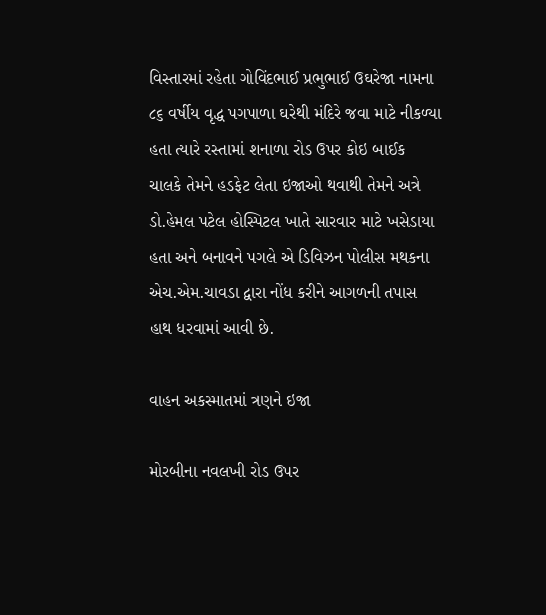વિસ્તારમાં રહેતા ગોવિંદભાઈ પ્રભુભાઈ ઉઘરેજા નામના ૮૬ વર્ષીય વૃદ્ધ પગપાળા ઘરેથી મંદિરે જવા માટે નીકળ્યા હતા ત્યારે રસ્તામાં શનાળા રોડ ઉપર કોઇ બાઈક ચાલકે તેમને હડફેટ લેતા ઇજાઓ થવાથી તેમને અત્રે ડો.હેમલ પટેલ હોસ્પિટલ ખાતે સારવાર માટે ખસેડાયા હતા અને બનાવને પગલે એ ડિવિઝન પોલીસ મથકના એચ.એમ.ચાવડા દ્વારા નોંધ કરીને આગળની તપાસ હાથ ધરવામાં આવી છે.

વાહન અકસ્માતમાં ત્રણને ઇજા

મોરબીના નવલખી રોડ ઉપર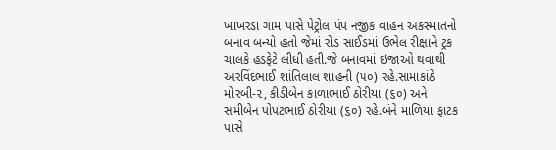ખાખરડા ગામ પાસે પેટ્રોલ પંપ નજીક વાહન અકસ્માતનો બનાવ બન્યો હતો જેમાં રોડ સાઈડમાં ઉભેલ રીક્ષાને ટ્રક ચાલકે હડફેટે લીધી હતી.જે બનાવમાં ઇજાઓ થવાથી અરવિંદભાઈ શાંતિલાલ શાહની (૫૦) રહે.સામાકાંઠે મોરબી-૨, કીડીબેન કાળાભાઈ ઠોરીયા (૬૦) અને સમીબેન પોપટભાઈ ઠોરીયા (૬૦) રહે.બંને માળિયા ફાટક પાસે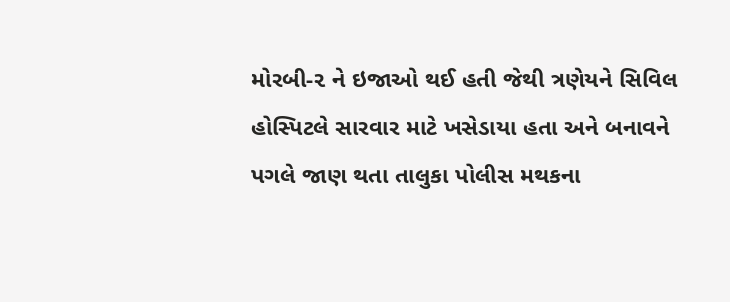મોરબી-૨ ને ઇજાઓ થઈ હતી જેથી ત્રણેયને સિવિલ હોસ્પિટલે સારવાર માટે ખસેડાયા હતા અને બનાવને પગલે જાણ થતા તાલુકા પોલીસ મથકના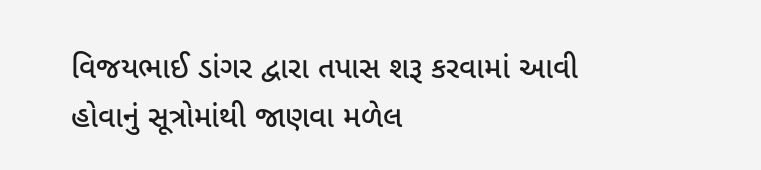વિજયભાઈ ડાંગર દ્વારા તપાસ શરૂ કરવામાં આવી હોવાનું સૂત્રોમાંથી જાણવા મળેલ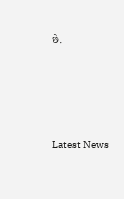છે.






Latest News